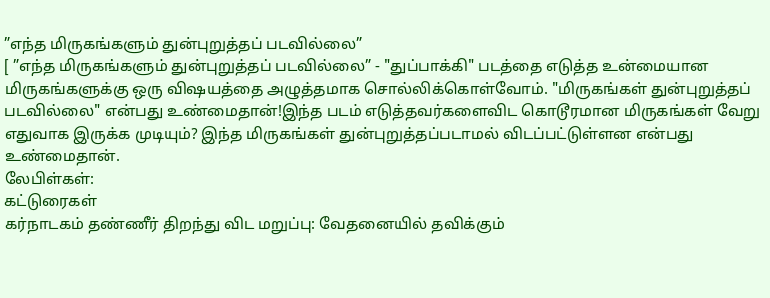”எந்த மிருகங்களும் துன்புறுத்தப் படவில்லை”
[ ”எந்த மிருகங்களும் துன்புறுத்தப் படவில்லை” - "துப்பாக்கி" படத்தை எடுத்த உன்மையான மிருகங்களுக்கு ஒரு விஷயத்தை அழுத்தமாக சொல்லிக்கொள்வோம். "மிருகங்கள் துன்புறுத்தப் படவில்லை" என்பது உண்மைதான்!இந்த படம் எடுத்தவர்களைவிட கொடூரமான மிருகங்கள் வேறு எதுவாக இருக்க முடியும்? இந்த மிருகங்கள் துன்புறுத்தப்படாமல் விடப்பட்டுள்ளன என்பது உண்மைதான்.
லேபிள்கள்:
கட்டுரைகள்
கர்நாடகம் தண்ணீர் திறந்து விட மறுப்பு: வேதனையில் தவிக்கும்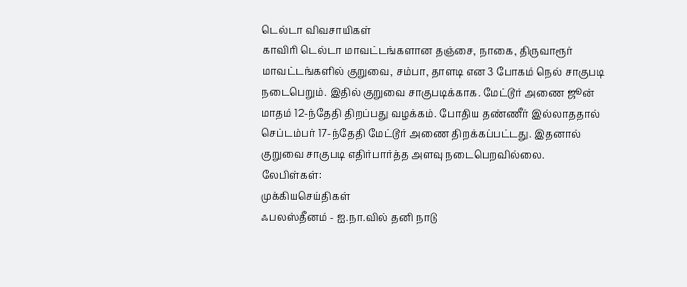டெல்டா விவசாயிகள்
காவிரி டெல்டா மாவட்டங்களான தஞ்சை, நாகை, திருவாரூர் மாவட்டங்களில் குறுவை, சம்பா, தாளடி என 3 போகம் நெல் சாகுபடி நடைபெறும். இதில் குறுவை சாகுபடிக்காக. மேட்டூர் அணை ஜூன் மாதம் 12-ந்தேதி திறப்பது வழக்கம். போதிய தண்ணீர் இல்லாததால் செப்டம்பர் 17-ந்தேதி மேட்டூர் அணை திறக்கப்பட்டது. இதனால் குறுவை சாகுபடி எதிர்பார்த்த அளவு நடைபெறவில்லை.
லேபிள்கள்:
முக்கியசெய்திகள்
ஃபலஸ்தீனம் - ஐ.நா.வில் தனி நாடு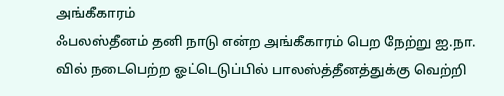அங்கீகாரம்
ஃபலஸ்தீனம் தனி நாடு என்ற அங்கீகாரம் பெற நேற்று ஐ.நா. வில் நடைபெற்ற ஓட்டெடுப்பில் பாலஸ்த்தீனத்துக்கு வெற்றி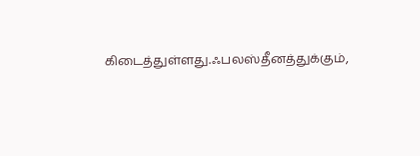கிடைத்துள்ளது.ஃபலஸ்தீனத்துக்கும்,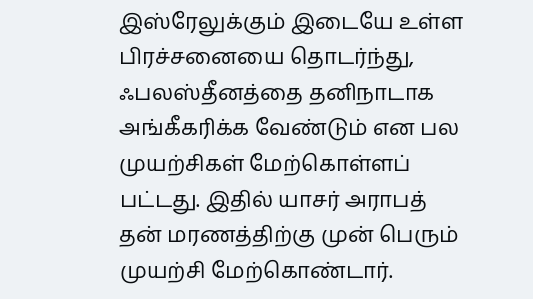இஸ்ரேலுக்கும் இடையே உள்ள பிரச்சனையை தொடர்ந்து, ஃபலஸ்தீனத்தை தனிநாடாக அங்கீகரிக்க வேண்டும் என பல முயற்சிகள் மேற்கொள்ளப் பட்டது. இதில் யாசர் அராபத் தன் மரணத்திற்கு முன் பெரும் முயற்சி மேற்கொண்டார்.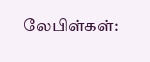லேபிள்கள்: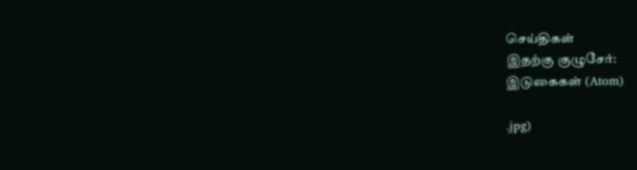செய்திகள்
இதற்கு குழுசேர்:
இடுகைகள் (Atom)

.jpg)